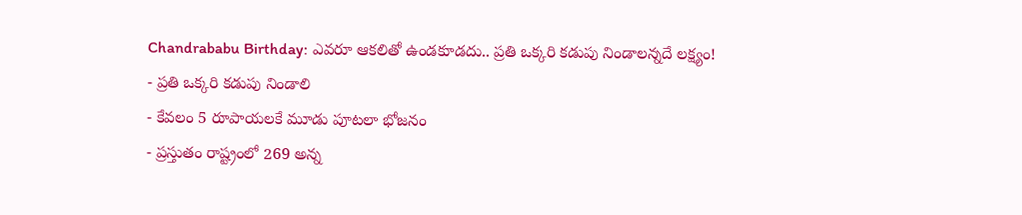Chandrababu Birthday: ఎవరూ ఆకలితో ఉండకూడదు.. ప్రతి ఒక్కరి కడుపు నిండాలన్నదే లక్ష్యం!
- ప్రతి ఒక్కరి కడుపు నిండాలి
- కేవలం 5 రూపాయలకే మూడు పూటలా భోజనం
- ప్రస్తుతం రాష్ట్రంలో 269 అన్న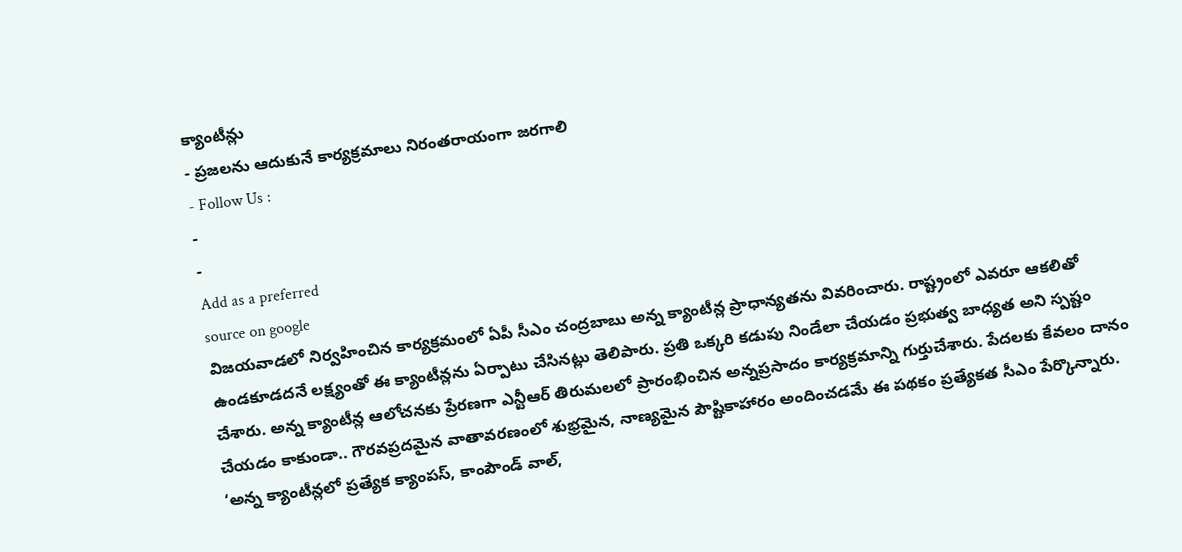క్యాంటీన్లు
- ప్రజలను ఆదుకునే కార్యక్రమాలు నిరంతరాయంగా జరగాలి
- Follow Us :
-
-
Add as a preferred
source on google
విజయవాడలో నిర్వహించిన కార్యక్రమంలో ఏపీ సీఎం చంద్రబాబు అన్న క్యాంటీన్ల ప్రాధాన్యతను వివరించారు. రాష్ట్రంలో ఎవరూ ఆకలితో ఉండకూడదనే లక్ష్యంతో ఈ క్యాంటీన్లను ఏర్పాటు చేసినట్లు తెలిపారు. ప్రతి ఒక్కరి కడుపు నిండేలా చేయడం ప్రభుత్వ బాధ్యత అని స్పష్టం చేశారు. అన్న క్యాంటీన్ల ఆలోచనకు ప్రేరణగా ఎన్టీఆర్ తిరుమలలో ప్రారంభించిన అన్నప్రసాదం కార్యక్రమాన్ని గుర్తుచేశారు. పేదలకు కేవలం దానం చేయడం కాకుండా.. గౌరవప్రదమైన వాతావరణంలో శుభ్రమైన, నాణ్యమైన పౌష్టికాహారం అందించడమే ఈ పథకం ప్రత్యేకత సీఎం పేర్కొన్నారు.
‘అన్న క్యాంటీన్లలో ప్రత్యేక క్యాంపస్, కాంపౌండ్ వాల్,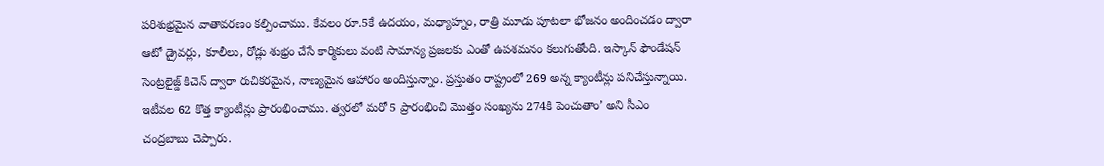పరిశుభ్రమైన వాతావరణం కల్పించాము. కేవలం రూ.5కే ఉదయం, మధ్యాహ్నం, రాత్రి మూడు పూటలా భోజనం అందించడం ద్వారా ఆటో డ్రైవర్లు, కూలీలు, రోడ్లు శుభ్రం చేసే కార్మికులు వంటి సామాన్య ప్రజలకు ఎంతో ఉపశమనం కలుగుతోంది. ఇస్కాన్ ఫౌండేషన్ సెంట్రలైజ్డ్ కిచెన్ ద్వారా రుచికరమైన, నాణ్యమైన ఆహారం అందిస్తున్నాం. ప్రస్తుతం రాష్ట్రంలో 269 అన్న క్యాంటీన్లు పనిచేస్తున్నాయి. ఇటీవల 62 కొత్త క్యాంటీన్లు ప్రారంభించాము. త్వరలో మరో 5 ప్రారంభించి మొత్తం సంఖ్యను 274కి పెంచుతాం’ అని సీఎం చంద్రబాబు చెప్పారు.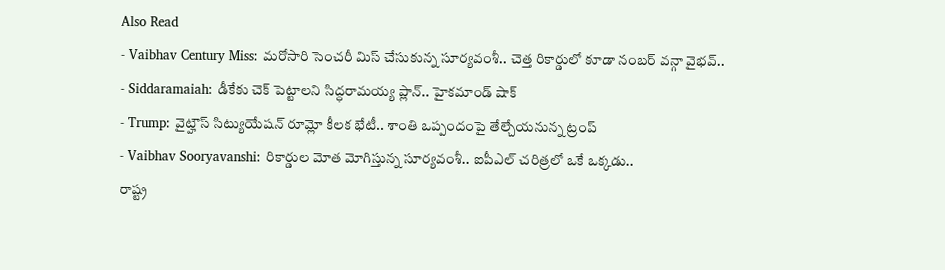Also Read
- Vaibhav Century Miss: మరోసారి సెంచరీ మిస్ చేసుకున్న సూర్యవంశీ.. చెత్త రికార్డులో కూడా నంబర్ వన్గా వైభవ్..
- Siddaramaiah: డీకేకు చెక్ పెట్టాలని సిద్ధరామయ్య ప్లాన్.. హైకమాండ్ షాక్
- Trump: వైట్హౌస్ సిట్యుయేషన్ రూమ్లో కీలక భేటీ.. శాంతి ఒప్పందంపై తేల్చేయనున్న ట్రంప్
- Vaibhav Sooryavanshi: రికార్డుల మోత మోగిస్తున్న సూర్యవంశీ.. ఐపీఎల్ చరిత్రలో ఒకే ఒక్కడు..
రాష్ట్ర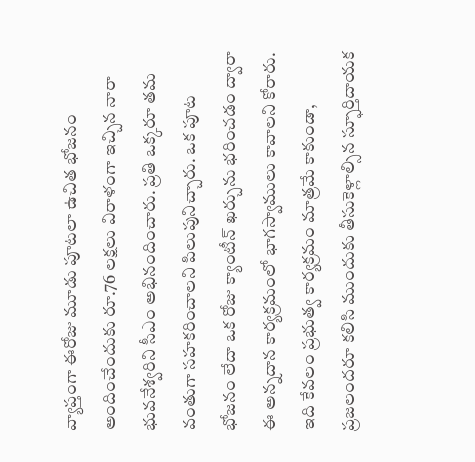వ్యాప్తంగా ఈరోజు మూడు పూటలా ఉచిత భోజనం అందించేందుకు రూ.76 లక్షలు విరాళంగా ఇచ్చిన నారా భువనేశ్వరిని సీఎం అభినందించారు. ప్రతి ఒక్కరూ తమ వంతుగా సహకరించాలని పిలుపునిచ్చారు. ఒక పూట భోజనం లేదా ఒక రోజు క్యాంటీన్ ఖర్చును భరించడం ద్వారా ఈ అన్నదాన కార్యక్రమంలో భాగస్వాములు కావాలని కోరారు. ఇది కేవలం ప్రభుత్వ కార్యక్రమం మాత్రమే కాకుండా, ప్రజలందరూ కలిసి ముందుకు తీసుకెళ్లాల్సిన స్ఫూర్తిదాయక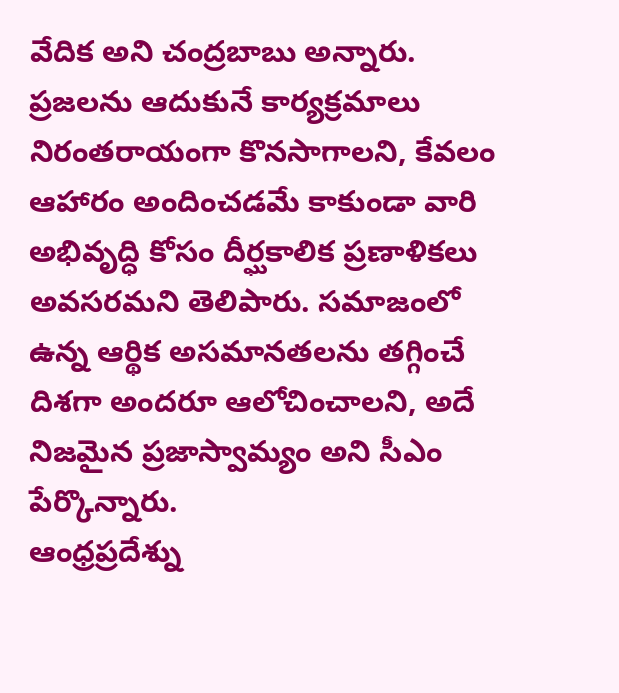వేదిక అని చంద్రబాబు అన్నారు. ప్రజలను ఆదుకునే కార్యక్రమాలు నిరంతరాయంగా కొనసాగాలని, కేవలం ఆహారం అందించడమే కాకుండా వారి అభివృద్ధి కోసం దీర్ఘకాలిక ప్రణాళికలు అవసరమని తెలిపారు. సమాజంలో ఉన్న ఆర్థిక అసమానతలను తగ్గించే దిశగా అందరూ ఆలోచించాలని, అదే నిజమైన ప్రజాస్వామ్యం అని సీఎం పేర్కొన్నారు.
ఆంధ్రప్రదేశ్ను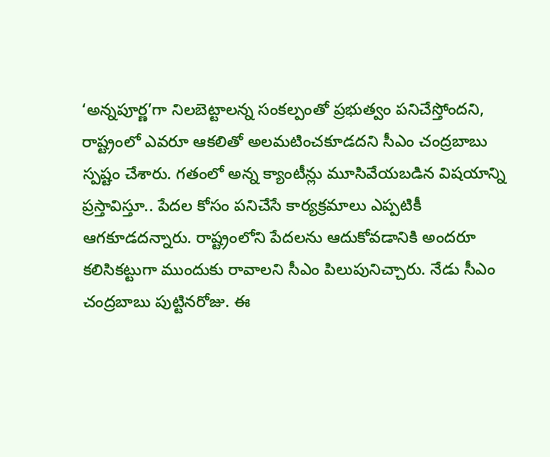‘అన్నపూర్ణ’గా నిలబెట్టాలన్న సంకల్పంతో ప్రభుత్వం పనిచేస్తోందని, రాష్ట్రంలో ఎవరూ ఆకలితో అలమటించకూడదని సీఎం చంద్రబాబు స్పష్టం చేశారు. గతంలో అన్న క్యాంటీన్లు మూసివేయబడిన విషయాన్ని ప్రస్తావిస్తూ.. పేదల కోసం పనిచేసే కార్యక్రమాలు ఎప్పటికీ ఆగకూడదన్నారు. రాష్ట్రంలోని పేదలను ఆదుకోవడానికి అందరూ కలిసికట్టుగా ముందుకు రావాలని సీఎం పిలుపునిచ్చారు. నేడు సీఎం చంద్రబాబు పుట్టినరోజు. ఈ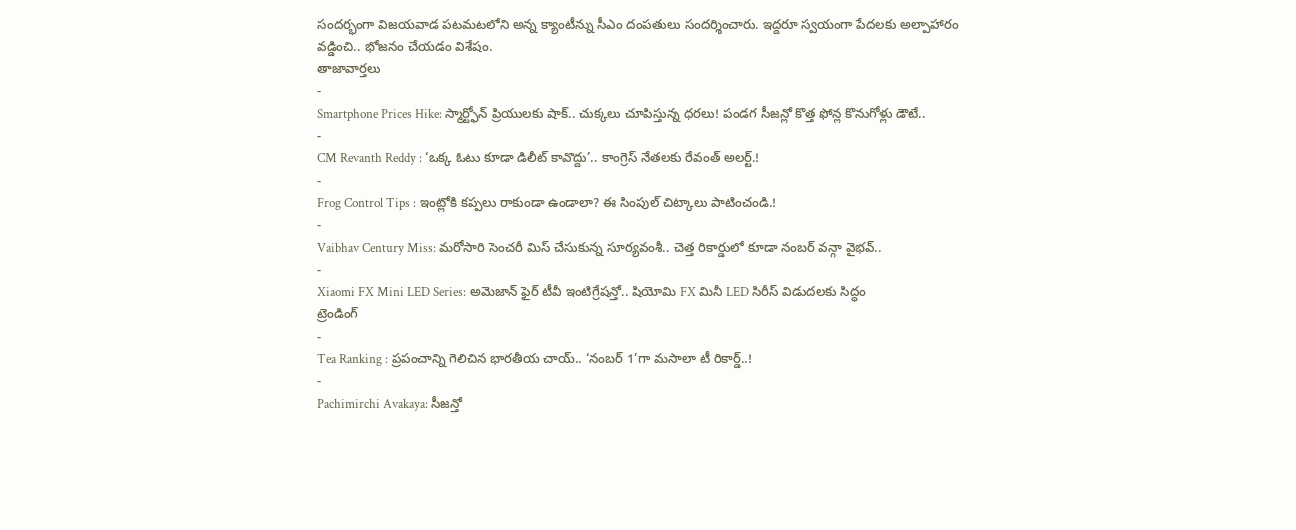సందర్భంగా విజయవాడ పటమటలోని అన్న క్యాంటీన్ను సీఎం దంపతులు సందర్శించారు. ఇద్దరూ స్వయంగా పేదలకు అల్పాహారం వడ్డించి.. భోజనం చేయడం విశేషం.
తాజావార్తలు
-
Smartphone Prices Hike: స్మార్ట్ఫోన్ ప్రియులకు షాక్.. చుక్కలు చూపిస్తున్న ధరలు! పండగ సీజన్లో కొత్త ఫోన్ల కొనుగోళ్లు డౌటే..
-
CM Revanth Reddy : ‘ఒక్క ఓటు కూడా డిలీట్ కావొద్దు’.. కాంగ్రెస్ నేతలకు రేవంత్ అలర్ట్.!
-
Frog Control Tips : ఇంట్లోకి కప్పలు రాకుండా ఉండాలా? ఈ సింపుల్ చిట్కాలు పాటించండి.!
-
Vaibhav Century Miss: మరోసారి సెంచరీ మిస్ చేసుకున్న సూర్యవంశీ.. చెత్త రికార్డులో కూడా నంబర్ వన్గా వైభవ్..
-
Xiaomi FX Mini LED Series: అమెజాన్ ఫైర్ టీవీ ఇంటిగ్రేషన్తో.. షియోమి FX మినీ LED సిరీస్ విడుదలకు సిద్ధం
ట్రెండింగ్
-
Tea Ranking : ప్రపంచాన్ని గెలిచిన భారతీయ చాయ్.. ‘నంబర్ 1’గా మసాలా టీ రికార్డ్..!
-
Pachimirchi Avakaya: సీజన్తో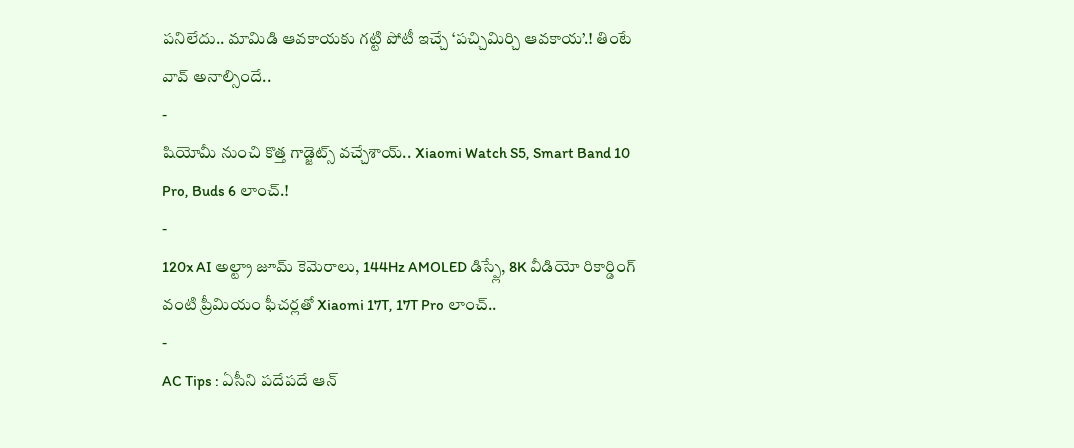పనిలేదు.. మామిడి ఆవకాయకు గట్టి పోటీ ఇచ్చే ‘పచ్చిమిర్చి ఆవకాయ’.! తింటే వావ్ అనాల్సిందే..
-
షియోమీ నుంచి కొత్త గాడ్జెట్స్ వచ్చేశాయ్.. Xiaomi Watch S5, Smart Band 10 Pro, Buds 6 లాంచ్.!
-
120x AI అల్ట్రా జూమ్ కెమెరాలు, 144Hz AMOLED డిస్ప్లే, 8K వీడియో రికార్డింగ్ వంటి ప్రీమియం ఫీచర్లతో Xiaomi 17T, 17T Pro లాంచ్..
-
AC Tips : ఏసీని పదేపదే ఆన్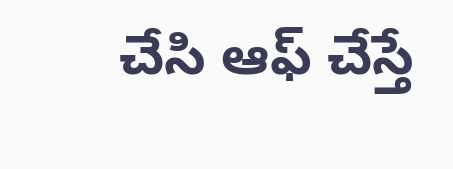చేసి ఆఫ్ చేస్తే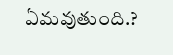ఏమవుతుంది.?